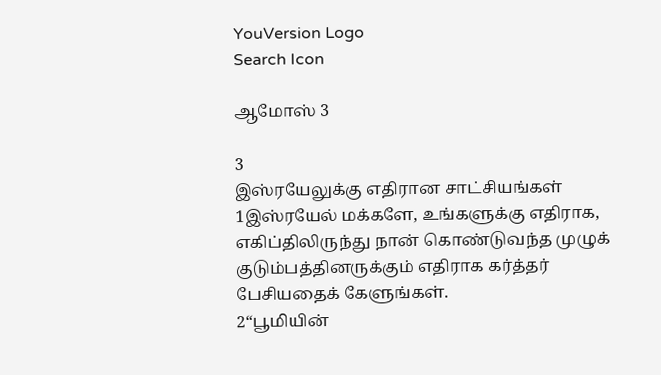YouVersion Logo
Search Icon

ஆமோஸ் 3

3
இஸ்ரயேலுக்கு எதிரான சாட்சியங்கள்
1இஸ்ரயேல் மக்களே, உங்களுக்கு எதிராக, எகிப்திலிருந்து நான் கொண்டுவந்த முழுக் குடும்பத்தினருக்கும் எதிராக கர்த்தர் பேசியதைக் கேளுங்கள்.
2“பூமியின்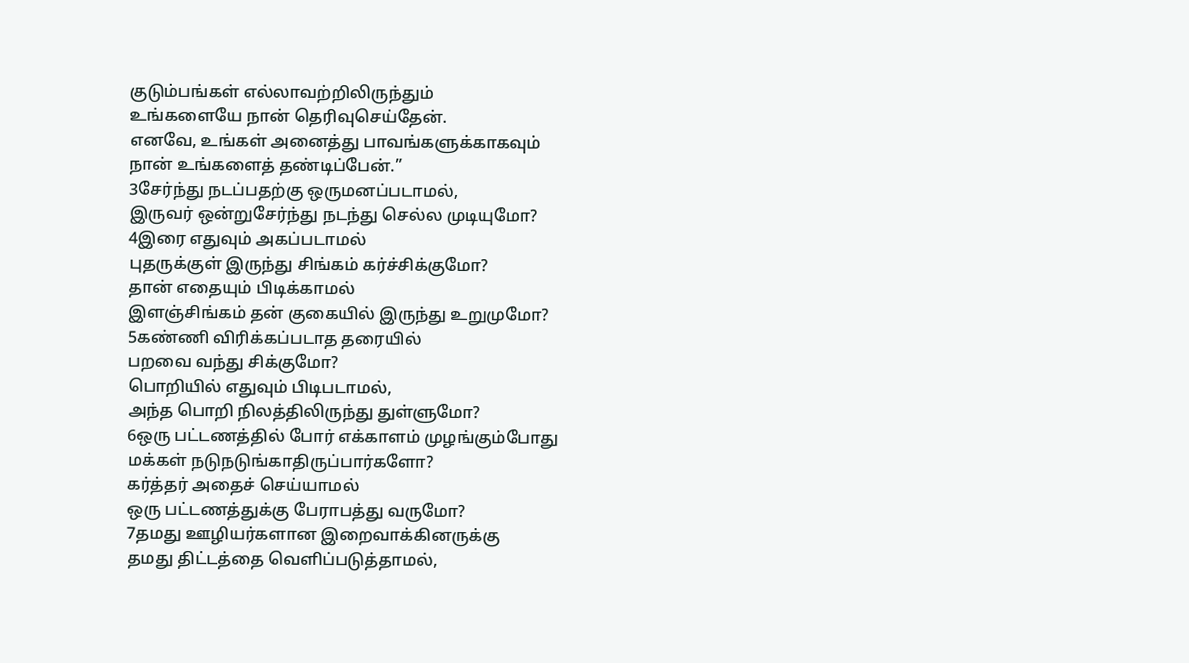குடும்பங்கள் எல்லாவற்றிலிருந்தும்
உங்களையே நான் தெரிவுசெய்தேன்.
எனவே, உங்கள் அனைத்து பாவங்களுக்காகவும்
நான் உங்களைத் தண்டிப்பேன்.”
3சேர்ந்து நடப்பதற்கு ஒருமனப்படாமல்,
இருவர் ஒன்றுசேர்ந்து நடந்து செல்ல முடியுமோ?
4இரை எதுவும் அகப்படாமல்
புதருக்குள் இருந்து சிங்கம் கர்ச்சிக்குமோ?
தான் எதையும் பிடிக்காமல்
இளஞ்சிங்கம் தன் குகையில் இருந்து உறுமுமோ?
5கண்ணி விரிக்கப்படாத தரையில்
பறவை வந்து சிக்குமோ?
பொறியில் எதுவும் பிடிபடாமல்,
அந்த பொறி நிலத்திலிருந்து துள்ளுமோ?
6ஒரு பட்டணத்தில் போர் எக்காளம் முழங்கும்போது
மக்கள் நடுநடுங்காதிருப்பார்களோ?
கர்த்தர் அதைச் செய்யாமல்
ஒரு பட்டணத்துக்கு பேராபத்து வருமோ?
7தமது ஊழியர்களான இறைவாக்கினருக்கு
தமது திட்டத்தை வெளிப்படுத்தாமல்,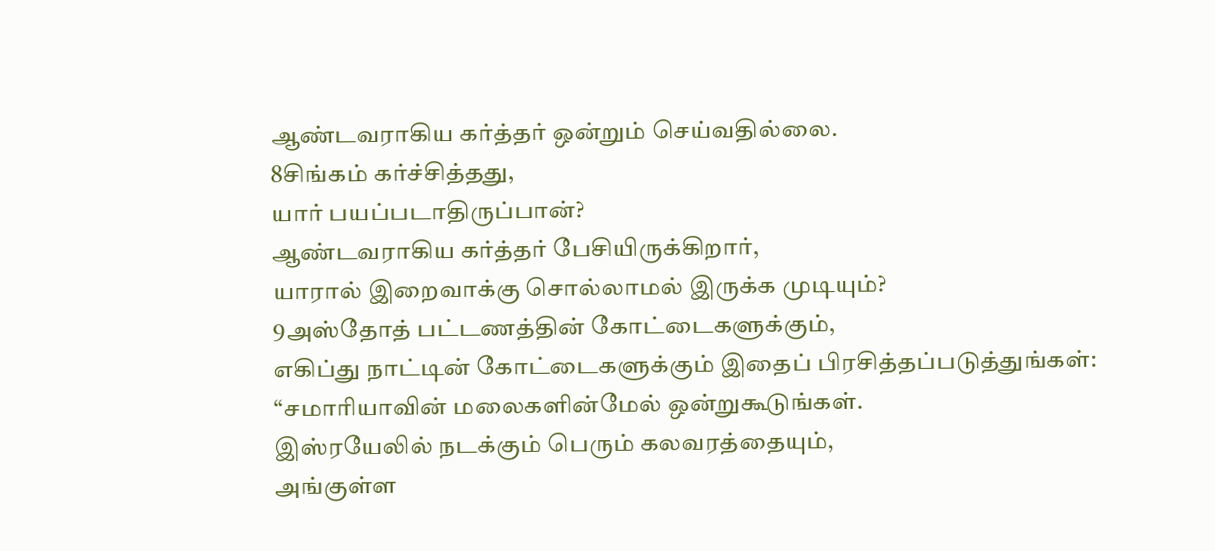ஆண்டவராகிய கர்த்தர் ஒன்றும் செய்வதில்லை.
8சிங்கம் கர்ச்சித்தது,
யார் பயப்படாதிருப்பான்?
ஆண்டவராகிய கர்த்தர் பேசியிருக்கிறார்,
யாரால் இறைவாக்கு சொல்லாமல் இருக்க முடியும்?
9அஸ்தோத் பட்டணத்தின் கோட்டைகளுக்கும்,
எகிப்து நாட்டின் கோட்டைகளுக்கும் இதைப் பிரசித்தப்படுத்துங்கள்:
“சமாரியாவின் மலைகளின்மேல் ஒன்றுகூடுங்கள்.
இஸ்ரயேலில் நடக்கும் பெரும் கலவரத்தையும்,
அங்குள்ள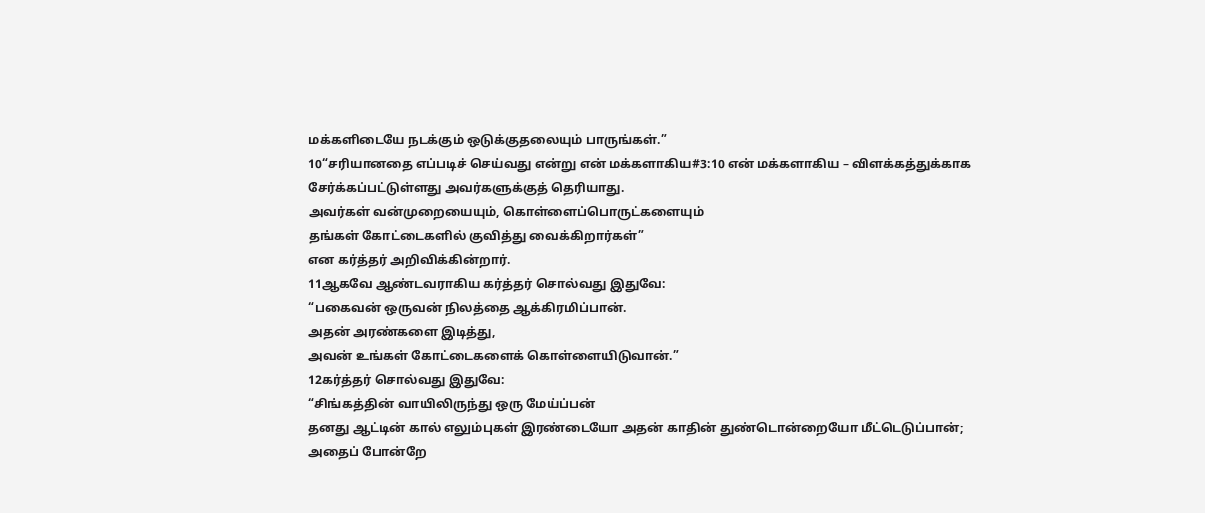மக்களிடையே நடக்கும் ஒடுக்குதலையும் பாருங்கள்.”
10“சரியானதை எப்படிச் செய்வது என்று என் மக்களாகிய#3:10 என் மக்களாகிய – விளக்கத்துக்காக சேர்க்கப்பட்டுள்ளது அவர்களுக்குத் தெரியாது.
அவர்கள் வன்முறையையும், கொள்ளைப்பொருட்களையும்
தங்கள் கோட்டைகளில் குவித்து வைக்கிறார்கள்”
என கர்த்தர் அறிவிக்கின்றார்.
11ஆகவே ஆண்டவராகிய கர்த்தர் சொல்வது இதுவே:
“பகைவன் ஒருவன் நிலத்தை ஆக்கிரமிப்பான்.
அதன் அரண்களை இடித்து,
அவன் உங்கள் கோட்டைகளைக் கொள்ளையிடுவான்.”
12கர்த்தர் சொல்வது இதுவே:
“சிங்கத்தின் வாயிலிருந்து ஒரு மேய்ப்பன்
தனது ஆட்டின் கால் எலும்புகள் இரண்டையோ அதன் காதின் துண்டொன்றையோ மீட்டெடுப்பான்;
அதைப் போன்றே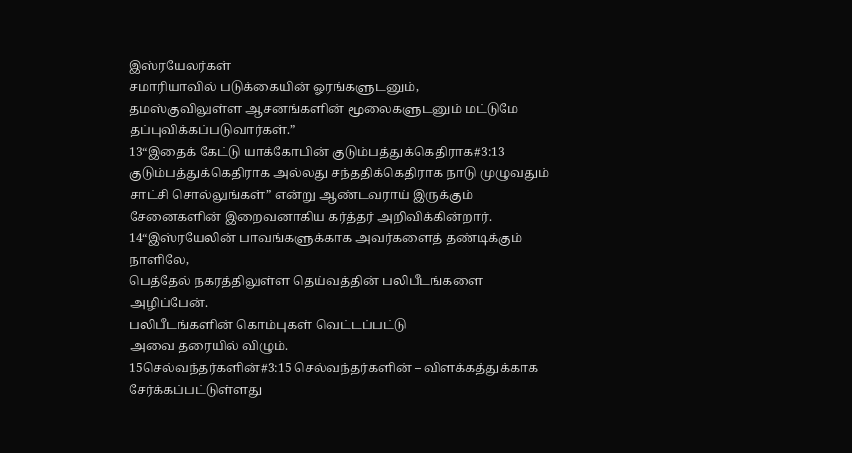இஸ்ரயேலர்கள்
சமாரியாவில் படுக்கையின் ஓரங்களுடனும்,
தமஸ்குவிலுள்ள ஆசனங்களின் மூலைகளுடனும் மட்டுமே தப்புவிக்கப்படுவார்கள்.”
13“இதைக் கேட்டு யாக்கோபின் குடும்பத்துக்கெதிராக#3:13 குடும்பத்துக்கெதிராக அல்லது சந்ததிக்கெதிராக நாடு முழுவதும் சாட்சி சொல்லுங்கள்” என்று ஆண்டவராய் இருக்கும் சேனைகளின் இறைவனாகிய கர்த்தர் அறிவிக்கின்றார்.
14“இஸ்ரயேலின் பாவங்களுக்காக அவர்களைத் தண்டிக்கும் நாளிலே,
பெத்தேல் நகரத்திலுள்ள தெய்வத்தின் பலிபீடங்களை அழிப்பேன்.
பலிபீடங்களின் கொம்புகள் வெட்டப்பட்டு
அவை தரையில் விழும்.
15செல்வந்தர்களின்#3:15 செல்வந்தர்களின் – விளக்கத்துக்காக சேர்க்கப்பட்டுள்ளது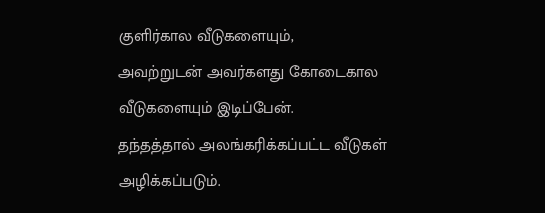குளிர்கால வீடுகளையும்,
அவற்றுடன் அவர்களது கோடைகால வீடுகளையும் இடிப்பேன்.
தந்தத்தால் அலங்கரிக்கப்பட்ட வீடுகள் அழிக்கப்படும்.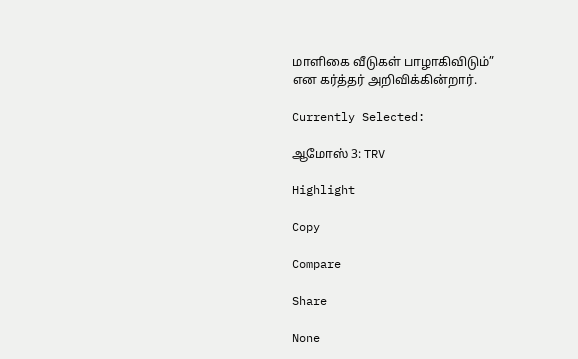மாளிகை வீடுகள் பாழாகிவிடும்”
என கர்த்தர் அறிவிக்கின்றார்.

Currently Selected:

ஆமோஸ் 3: TRV

Highlight

Copy

Compare

Share

None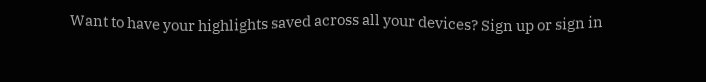Want to have your highlights saved across all your devices? Sign up or sign in